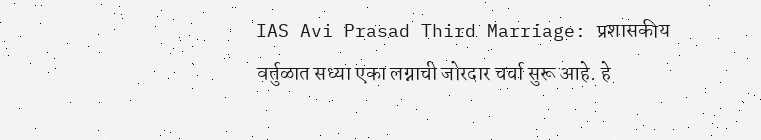IAS Avi Prasad Third Marriage: प्रशासकीय वर्तुळात सध्या एका लग्नाची जोरदार चर्चा सुरू आहे. हे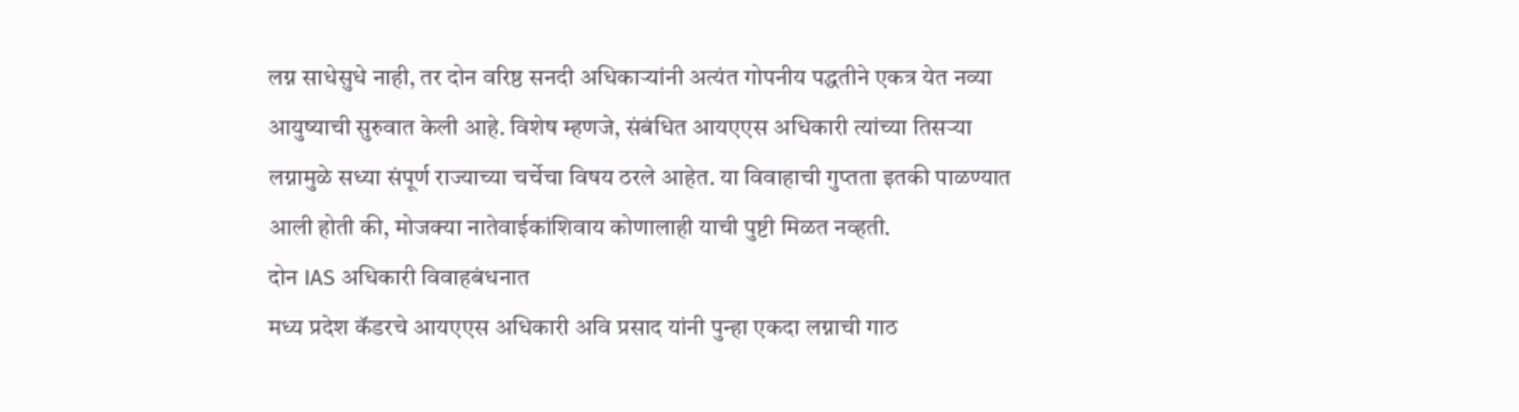लग्न साधेसुधे नाही, तर दोन वरिष्ठ सनदी अधिकाऱ्यांनी अत्यंत गोपनीय पद्धतीने एकत्र येत नव्या आयुष्याची सुरुवात केली आहे. विशेष म्हणजे, संबंधित आयएएस अधिकारी त्यांच्या तिसऱ्या लग्नामुळे सध्या संपूर्ण राज्याच्या चर्चेचा विषय ठरले आहेत. या विवाहाची गुप्तता इतकी पाळण्यात आली होती की, मोजक्या नातेवाईकांशिवाय कोणालाही याची पुष्टी मिळत नव्हती.
दोन IAS अधिकारी विवाहबंधनात
मध्य प्रदेश कॅडरचे आयएएस अधिकारी अवि प्रसाद यांनी पुन्हा एकदा लग्नाची गाठ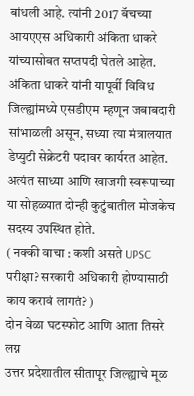बांधली आहे. त्यांनी 2017 बॅचच्या आयएएस अधिकारी अंकिता धाकरे यांच्यासोबत सप्तपदी घेतले आहेत.
अंकिता धाकरे यांनी यापूर्वी विविध जिल्ह्यांमध्ये एसडीएम म्हणून जबाबदारी सांभाळली असून, सध्या त्या मंत्रालयात डेप्युटी सेक्रेटरी पदावर कार्यरत आहेत. अत्यंत साध्या आणि खाजगी स्वरूपाच्या या सोहळ्यात दोन्ही कुटुंबातील मोजकेच सदस्य उपस्थित होते.
( नक्की वाचा : कशी असते UPSC परीक्षा? सरकारी अधिकारी होण्यासाठी काय करावं लागतं? )
दोन वेळा घटस्फोट आणि आता तिसरे लग्न
उत्तर प्रदेशातील सीतापूर जिल्ह्याचे मूळ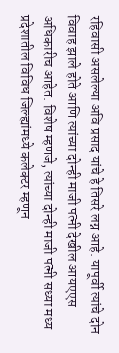रहिवासी असलेल्या अवि प्रसाद यांचे हे तिसरे लग्न आहे. यापूर्वी त्यांचे दोन विवाह झाले होते आणि त्यांच्या दोन्ही माजी पत्नी देखील आयएएस अधिकारीच आहेत. विशेष म्हणजे, त्यांच्या दोन्ही माजी पत्नी सध्या मध्य प्रदेशातील विविध जिल्ह्यांमध्ये कलेक्टर म्हणून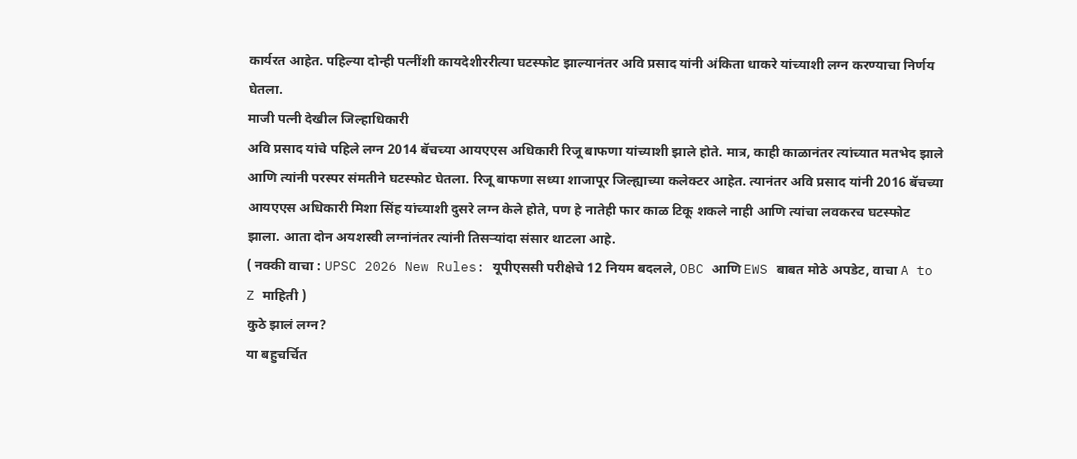कार्यरत आहेत. पहिल्या दोन्ही पत्नींशी कायदेशीररीत्या घटस्फोट झाल्यानंतर अवि प्रसाद यांनी अंकिता धाकरे यांच्याशी लग्न करण्याचा निर्णय घेतला.
माजी पत्नी देखील जिल्हाधिकारी
अवि प्रसाद यांचे पहिले लग्न 2014 बॅचच्या आयएएस अधिकारी रिजू बाफणा यांच्याशी झाले होते. मात्र, काही काळानंतर त्यांच्यात मतभेद झाले आणि त्यांनी परस्पर संमतीने घटस्फोट घेतला. रिजू बाफणा सध्या शाजापूर जिल्ह्याच्या कलेक्टर आहेत. त्यानंतर अवि प्रसाद यांनी 2016 बॅचच्या आयएएस अधिकारी मिशा सिंह यांच्याशी दुसरे लग्न केले होते, पण हे नातेही फार काळ टिकू शकले नाही आणि त्यांचा लवकरच घटस्फोट झाला. आता दोन अयशस्वी लग्नांनंतर त्यांनी तिसऱ्यांदा संसार थाटला आहे.
( नक्की वाचा : UPSC 2026 New Rules: यूपीएससी परीक्षेचे 12 नियम बदलले, OBC आणि EWS बाबत मोठे अपडेट, वाचा A to Z माहिती )
कुठे झालं लग्न?
या बहुचर्चित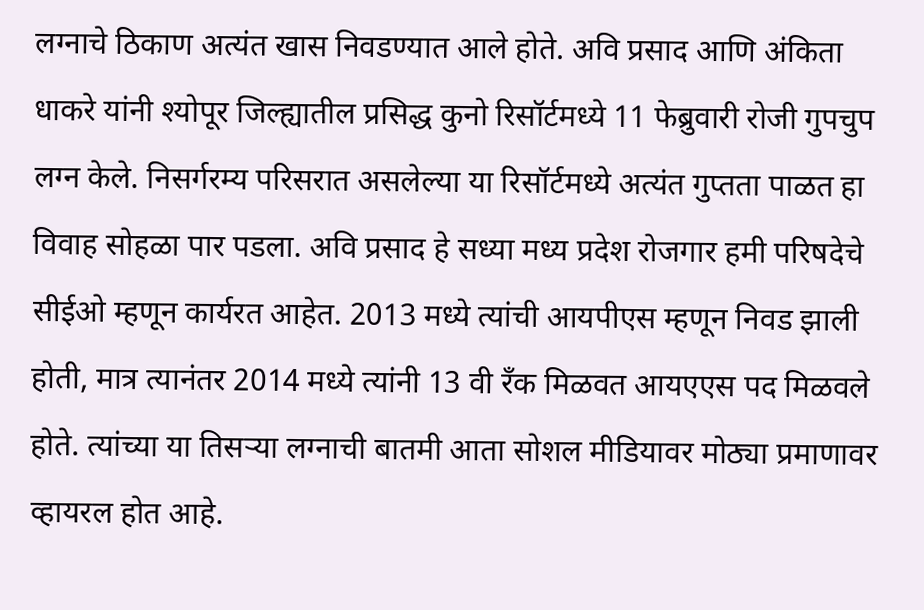लग्नाचे ठिकाण अत्यंत खास निवडण्यात आले होते. अवि प्रसाद आणि अंकिता धाकरे यांनी श्योपूर जिल्ह्यातील प्रसिद्ध कुनो रिसॉर्टमध्ये 11 फेब्रुवारी रोजी गुपचुप लग्न केले. निसर्गरम्य परिसरात असलेल्या या रिसॉर्टमध्ये अत्यंत गुप्तता पाळत हा विवाह सोहळा पार पडला. अवि प्रसाद हे सध्या मध्य प्रदेश रोजगार हमी परिषदेचे सीईओ म्हणून कार्यरत आहेत. 2013 मध्ये त्यांची आयपीएस म्हणून निवड झाली होती, मात्र त्यानंतर 2014 मध्ये त्यांनी 13 वी रँक मिळवत आयएएस पद मिळवले होते. त्यांच्या या तिसऱ्या लग्नाची बातमी आता सोशल मीडियावर मोठ्या प्रमाणावर व्हायरल होत आहे.